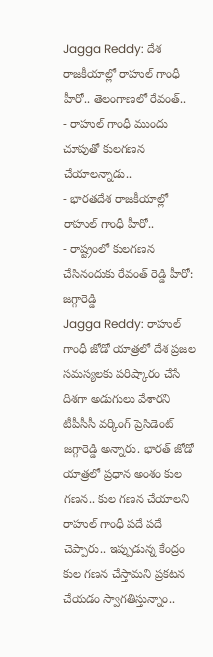Jagga Reddy: దేశ రాజకీయాల్లో రాహుల్ గాంధీ హీరో.. తెలంగాణలో రేవంత్..
- రాహుల్ గాంధీ ముందు చూపుతో కులగణన చేయాలన్నాడు..
- భారతదేశ రాజకీయాల్లో రాహుల్ గాంధీ హీరో..
- రాష్ట్రంలో కులగణన చేసినందుకు రేవంత్ రెడ్డి హీరో: జగ్గారెడ్డి
Jagga Reddy: రాహుల్ గాంధీ జోడో యాత్రలో దేశ ప్రజల సమస్యలకు పరిష్కారం చేసే దిశగా అడుగులు వేశారని టీపీసీసీ వర్కింగ్ ప్రెసిడెంట్ జగ్గారెడ్డి అన్నారు. భారత్ జోడో యాత్రలో ప్రధాన అంశం కుల గణన.. కుల గణన చేయాలని రాహుల్ గాంధీ పదే పదే చెప్పారు.. ఇప్పుడున్న కేంద్రం కుల గణన చేస్తామని ప్రకటన చేయడం స్వాగతిస్తున్నాం..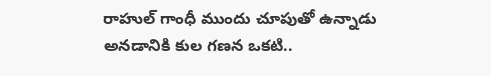రాహుల్ గాంధీ ముందు చూపుతో ఉన్నాడు అనడానికి కుల గణన ఒకటి..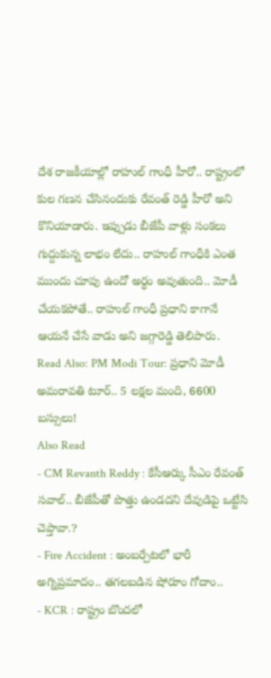దేశ రాజకీయాల్లో రాహుల్ గాంధీ హీరో.. రాష్ట్రంలో కుల గణన చేసినందుకు రేవంత్ రెడ్డి హీరో అని కొనియాడారు. ఇప్పుడు బీజేపీ వాళ్లు సంకలు గుద్దుకున్న లాభం లేదు.. రాహుల్ గాంధీకి ఎంత ముందు చూపు ఉందో అర్ధం అవుతుంది.. మోడీ చేయకపోతే.. రాహుల్ గాంధీ ప్రధాని కాగానే ఆయనే చేసే వాడు అని జగ్గారెడ్డి తెలిపారు.
Read Also: PM Modi Tour: ప్రధాని మోడీ అమరావతి టూర్.. 5 లక్షల మంది, 6600 బస్సులు!
Also Read
- CM Revanth Reddy : కేసీఆర్కు సీఎం రేవంత్ సవాల్.. బీజేపీతో పొత్తు ఉండదని దేవుడిపై ఒట్టేసి చెప్తావా.?
- Fire Accident : అంబర్పేటలో భారీ అగ్నిప్రమాదం.. తగలబడిన షోరూం గోదాం..
- KCR : రాష్ట్రం బొందలో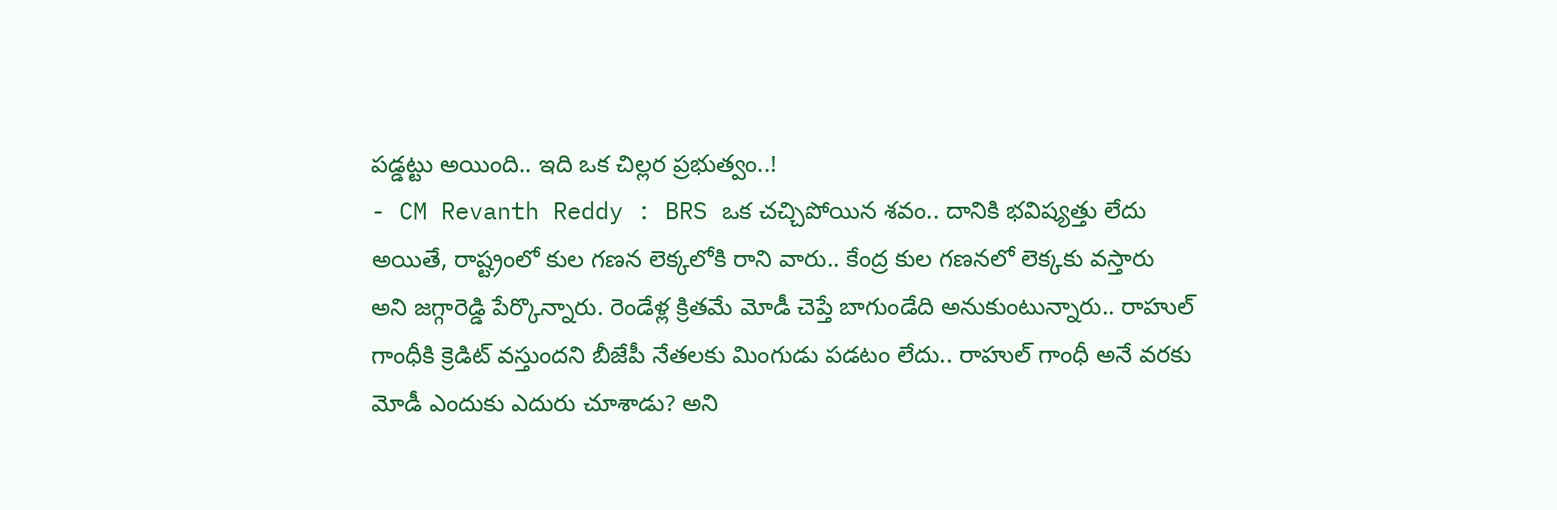పడ్డట్టు అయింది.. ఇది ఒక చిల్లర ప్రభుత్వం..!
- CM Revanth Reddy : BRS ఒక చచ్చిపోయిన శవం.. దానికి భవిష్యత్తు లేదు
అయితే, రాష్ట్రంలో కుల గణన లెక్కలోకి రాని వారు.. కేంద్ర కుల గణనలో లెక్కకు వస్తారు అని జగ్గారెడ్డి పేర్కొన్నారు. రెండేళ్ల క్రితమే మోడీ చెప్తే బాగుండేది అనుకుంటున్నారు.. రాహుల్ గాంధీకి క్రెడిట్ వస్తుందని బీజేపీ నేతలకు మింగుడు పడటం లేదు.. రాహుల్ గాంధీ అనే వరకు మోడీ ఎందుకు ఎదురు చూశాడు? అని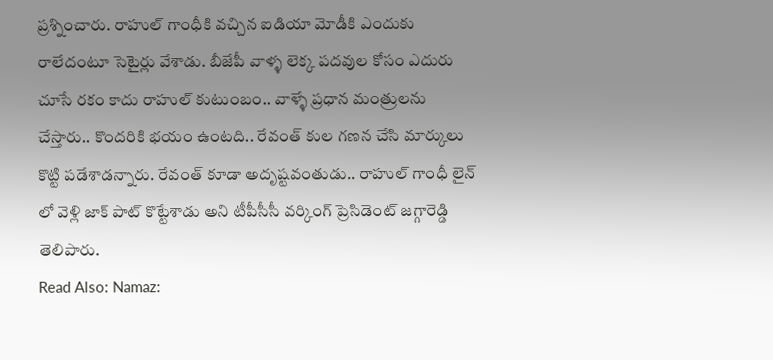ప్రశ్నించారు. రాహుల్ గాంధీకి వచ్చిన ఐడియా మోడీకి ఎందుకు రాలేదంటూ సెటైర్లు వేశాడు. బీజేపీ వాళ్ళ లెక్క పదవుల కోసం ఎదురు చూసే రకం కాదు రాహుల్ కుటుంబం.. వాళ్ళే ప్రధాన మంత్రులను చేస్తారు.. కొందరికి భయం ఉంటది.. రేవంత్ కుల గణన చేసి మార్కులు కొట్టి పడేశాడన్నారు. రేవంత్ కూడా అదృష్టవంతుడు.. రాహుల్ గాంధీ లైన్ లో వెళ్లి జాక్ పాట్ కొట్టేశాడు అని టీపీసీసీ వర్కింగ్ ప్రెసిడెంట్ జగ్గారెడ్డి తెలిపారు.
Read Also: Namaz: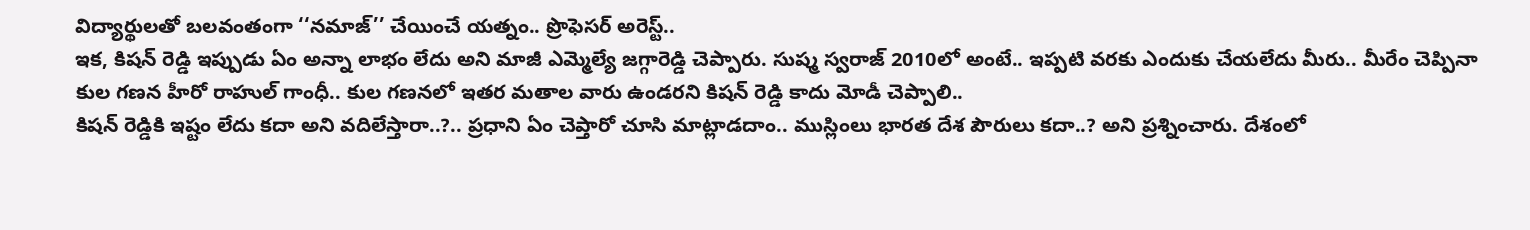విద్యార్థులతో బలవంతంగా ‘‘నమాజ్’’ చేయించే యత్నం.. ప్రొఫెసర్ అరెస్ట్..
ఇక, కిషన్ రెడ్డి ఇప్పుడు ఏం అన్నా లాభం లేదు అని మాజీ ఎమ్మెల్యే జగ్గారెడ్డి చెప్పారు. సుష్మ స్వరాజ్ 2010లో అంటే.. ఇప్పటి వరకు ఎందుకు చేయలేదు మీరు.. మీరేం చెప్పినా కుల గణన హీరో రాహుల్ గాంధీ.. కుల గణనలో ఇతర మతాల వారు ఉండరని కిషన్ రెడ్డి కాదు మోడీ చెప్పాలి..
కిషన్ రెడ్డికి ఇష్టం లేదు కదా అని వదిలేస్తారా..?.. ప్రధాని ఏం చెప్తారో చూసి మాట్లాడదాం.. ముస్లింలు భారత దేశ పౌరులు కదా..? అని ప్రశ్నించారు. దేశంలో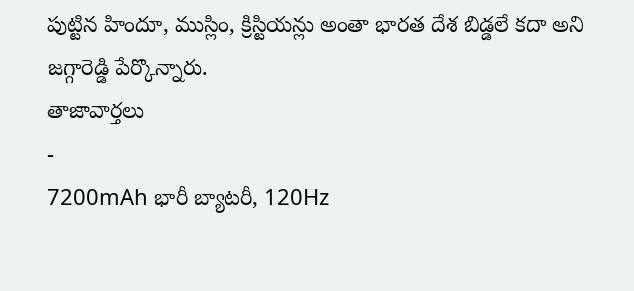పుట్టిన హిందూ, ముస్లిం, క్రిస్టియన్లు అంతా భారత దేశ బిడ్డలే కదా అని జగ్గారెడ్డి పేర్కొన్నారు.
తాజావార్తలు
-
7200mAh భారీ బ్యాటరీ, 120Hz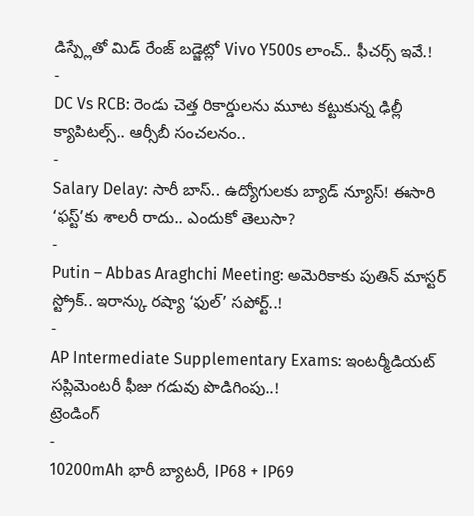డిస్ప్లేతో మిడ్ రేంజ్ బడ్జెట్లో Vivo Y500s లాంచ్.. ఫీచర్స్ ఇవే.!
-
DC Vs RCB: రెండు చెత్త రికార్డులను మూట కట్టుకున్న ఢిల్లీ క్యాపిటల్స్.. ఆర్సీబీ సంచలనం..
-
Salary Delay: సారీ బాస్.. ఉద్యోగులకు బ్యాడ్ న్యూస్! ఈసారి ‘ఫస్ట్’కు శాలరీ రాదు.. ఎందుకో తెలుసా?
-
Putin – Abbas Araghchi Meeting: అమెరికాకు పుతిన్ మాస్టర్ స్ట్రోక్.. ఇరాన్కు రష్యా ‘ఫుల్’ సపోర్ట్..!
-
AP Intermediate Supplementary Exams: ఇంటర్మీడియట్ సప్లిమెంటరీ ఫీజు గడువు పొడిగింపు..!
ట్రెండింగ్
-
10200mAh భారీ బ్యాటరీ, IP68 + IP69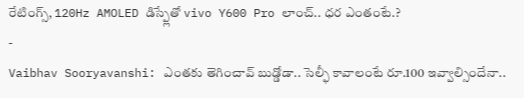రేటింగ్స్, 120Hz AMOLED డిస్ప్లేతో vivo Y600 Pro లాంచ్.. ధర ఎంతంటే.?
-
Vaibhav Sooryavanshi: ఎంతకు తెగించావ్ బుడ్డోడా.. సెల్ఫీ కావాలంటే రూ.100 ఇవ్వాల్సిందేనా..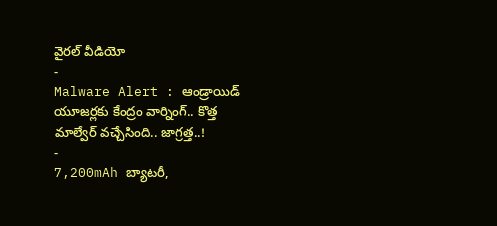వైరల్ వీడియో
-
Malware Alert : ఆండ్రాయిడ్ యూజర్లకు కేంద్రం వార్నింగ్.. కొత్త మాల్వేర్ వచ్చేసింది.. జాగ్రత్త..!
-
7,200mAh బ్యాటరీ,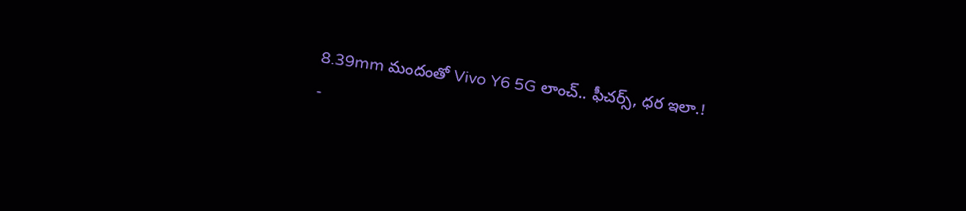8.39mm మందంతో Vivo Y6 5G లాంచ్.. ఫీచర్స్, ధర ఇలా.!
-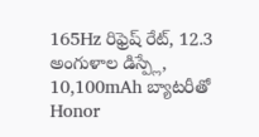165Hz రిఫ్రెష్ రేట్, 12.3 అంగుళాల డిస్ప్లే, 10,100mAh బ్యాటరీతో Honor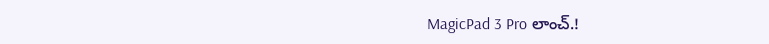MagicPad 3 Pro లాంచ్.!